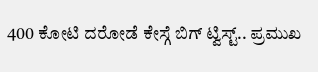400 ಕೋಟಿ ದರೋಡೆ ಕೇಸ್ಗೆ ಬಿಗ್ ಟ್ವಿಸ್ಟ್.. ಪ್ರಮುಖ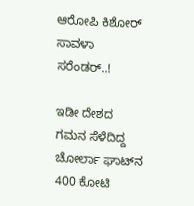ಆರೋಪಿ ಕಿಶೋರ್ ಸಾವಳಾ ಸರೆಂಡರ್..!

ಇಡೀ ದೇಶದ ಗಮನ ಸೆಳೆದಿದ್ದ ಚೋರ್ಲಾ ಘಾಟ್‌ನ 400 ಕೋಟಿ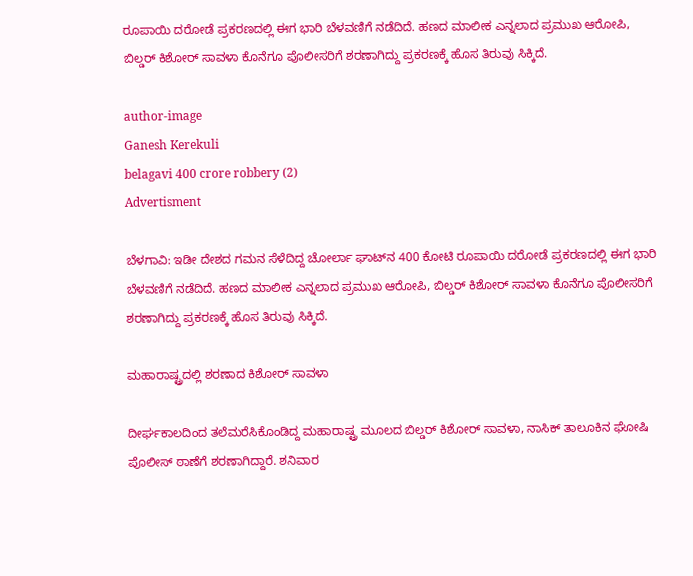ರೂಪಾಯಿ ದರೋಡೆ ಪ್ರಕರಣದಲ್ಲಿ ಈಗ ಭಾರಿ ಬೆಳವಣಿಗೆ ನಡೆದಿದೆ. ಹಣದ ಮಾಲೀಕ ಎನ್ನಲಾದ ಪ್ರಮುಖ ಆರೋಪಿ, ಬಿಲ್ಡರ್ ಕಿಶೋರ್ ಸಾವಳಾ ಕೊನೆಗೂ ಪೊಲೀಸರಿಗೆ ಶರಣಾಗಿದ್ದು ಪ್ರಕರಣಕ್ಕೆ ಹೊಸ ತಿರುವು ಸಿಕ್ಕಿದೆ.

author-image
Ganesh Kerekuli
belagavi 400 crore robbery (2)
Advertisment

ಬೆಳಗಾವಿ: ಇಡೀ ದೇಶದ ಗಮನ ಸೆಳೆದಿದ್ದ ಚೋರ್ಲಾ ಘಾಟ್‌ನ 400 ಕೋಟಿ ರೂಪಾಯಿ ದರೋಡೆ ಪ್ರಕರಣದಲ್ಲಿ ಈಗ ಭಾರಿ ಬೆಳವಣಿಗೆ ನಡೆದಿದೆ. ಹಣದ ಮಾಲೀಕ ಎನ್ನಲಾದ ಪ್ರಮುಖ ಆರೋಪಿ, ಬಿಲ್ಡರ್ ಕಿಶೋರ್ ಸಾವಳಾ ಕೊನೆಗೂ ಪೊಲೀಸರಿಗೆ ಶರಣಾಗಿದ್ದು ಪ್ರಕರಣಕ್ಕೆ ಹೊಸ ತಿರುವು ಸಿಕ್ಕಿದೆ.

ಮಹಾರಾಷ್ಟ್ರದಲ್ಲಿ ಶರಣಾದ ಕಿಶೋರ್ ಸಾವಳಾ

ದೀರ್ಘಕಾಲದಿಂದ ತಲೆಮರೆಸಿಕೊಂಡಿದ್ದ ಮಹಾರಾಷ್ಟ್ರ ಮೂಲದ ಬಿಲ್ಡರ್ ಕಿಶೋರ್ ಸಾವಳಾ, ನಾಸಿಕ್ ತಾಲೂಕಿನ ಘೋಷಿ ಪೊಲೀಸ್ ಠಾಣೆಗೆ ಶರಣಾಗಿದ್ದಾರೆ. ಶನಿವಾರ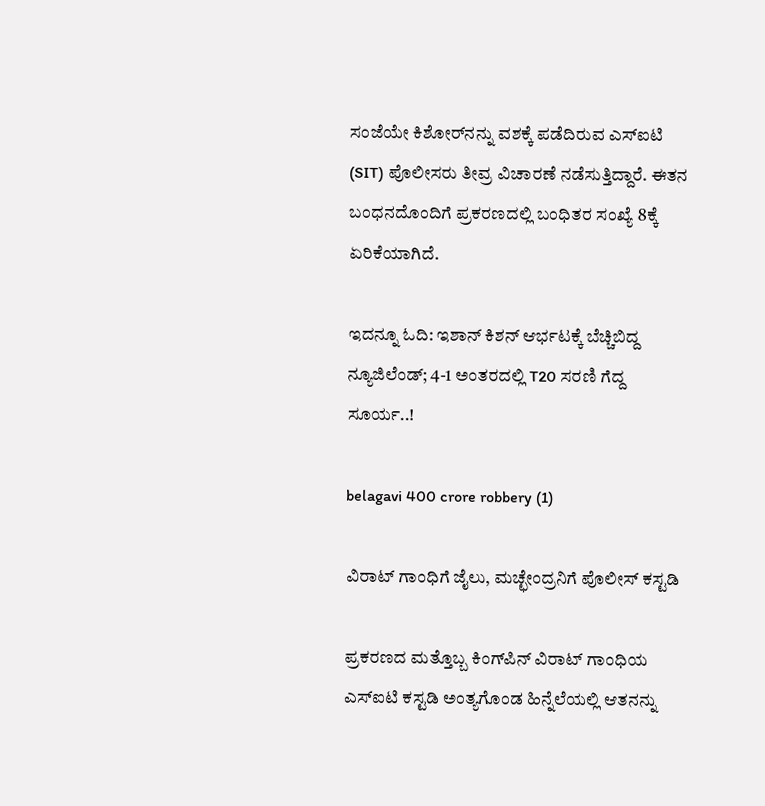ಸಂಜೆಯೇ ಕಿಶೋರ್‌ನನ್ನು ವಶಕ್ಕೆ ಪಡೆದಿರುವ ಎಸ್‌ಐಟಿ (SIT) ಪೊಲೀಸರು ತೀವ್ರ ವಿಚಾರಣೆ ನಡೆಸುತ್ತಿದ್ದಾರೆ. ಈತನ ಬಂಧನದೊಂದಿಗೆ ಪ್ರಕರಣದಲ್ಲಿ ಬಂಧಿತರ ಸಂಖ್ಯೆ 8ಕ್ಕೆ ಏರಿಕೆಯಾಗಿದೆ.

ಇದನ್ನೂ ಓದಿ: ಇಶಾನ್ ಕಿಶನ್ ಆರ್ಭಟಕ್ಕೆ ಬೆಚ್ಚಿಬಿದ್ದ ನ್ಯೂಜಿಲೆಂಡ್; 4-1 ಅಂತರದಲ್ಲಿ T20 ಸರಣಿ ಗೆದ್ದ ಸೂರ್ಯ..!

belagavi 400 crore robbery (1)

ವಿರಾಟ್ ಗಾಂಧಿಗೆ ಜೈಲು, ಮಚ್ಛೇಂದ್ರನಿಗೆ ಪೊಲೀಸ್ ಕಸ್ಟಡಿ

ಪ್ರಕರಣದ ಮತ್ತೊಬ್ಬ ಕಿಂಗ್‌ಪಿನ್ ವಿರಾಟ್ ಗಾಂಧಿಯ ಎಸ್‌ಐಟಿ ಕಸ್ಟಡಿ ಅಂತ್ಯಗೊಂಡ ಹಿನ್ನೆಲೆಯಲ್ಲಿ ಆತನನ್ನು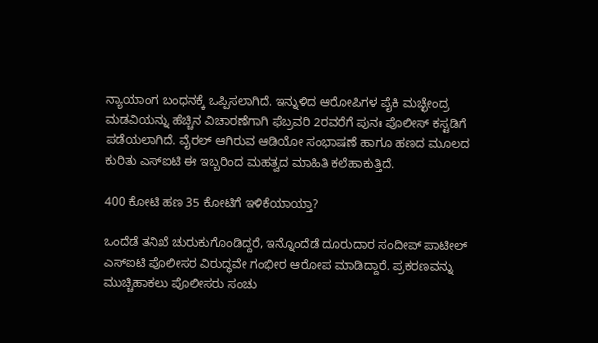ನ್ಯಾಯಾಂಗ ಬಂಧನಕ್ಕೆ ಒಪ್ಪಿಸಲಾಗಿದೆ. ಇನ್ನುಳಿದ ಆರೋಪಿಗಳ ಪೈಕಿ ಮಚ್ಛೇಂದ್ರ ಮಡವಿಯನ್ನು ಹೆಚ್ಚಿನ ವಿಚಾರಣೆಗಾಗಿ ಫೆಬ್ರವರಿ 2ರವರೆಗೆ ಪುನಃ ಪೊಲೀಸ್ ಕಸ್ಟಡಿಗೆ ಪಡೆಯಲಾಗಿದೆ. ವೈರಲ್ ಆಗಿರುವ ಆಡಿಯೋ ಸಂಭಾಷಣೆ ಹಾಗೂ ಹಣದ ಮೂಲದ ಕುರಿತು ಎಸ್‌ಐಟಿ ಈ ಇಬ್ಬರಿಂದ ಮಹತ್ವದ ಮಾಹಿತಿ ಕಲೆಹಾಕುತ್ತಿದೆ.

400 ಕೋಟಿ ಹಣ 35 ಕೋಟಿಗೆ ಇಳಿಕೆಯಾಯ್ತಾ?

ಒಂದೆಡೆ ತನಿಖೆ ಚುರುಕುಗೊಂಡಿದ್ದರೆ, ಇನ್ನೊಂದೆಡೆ ದೂರುದಾರ ಸಂದೀಪ್ ಪಾಟೀಲ್ ಎಸ್‌ಐಟಿ ಪೊಲೀಸರ ವಿರುದ್ಧವೇ ಗಂಭೀರ ಆರೋಪ ಮಾಡಿದ್ದಾರೆ. ಪ್ರಕರಣವನ್ನು ಮುಚ್ಚಿಹಾಕಲು ಪೊಲೀಸರು ಸಂಚು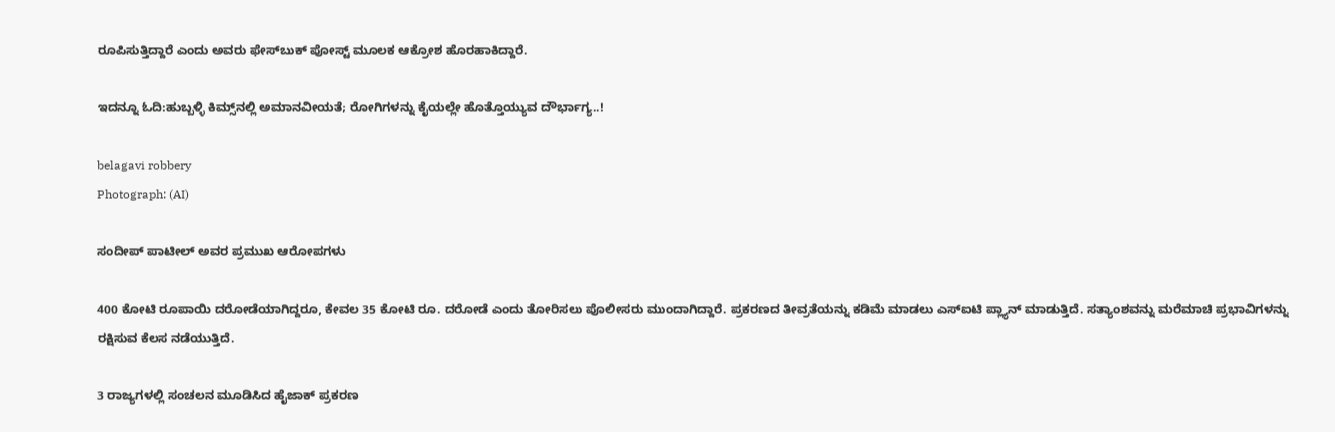ರೂಪಿಸುತ್ತಿದ್ದಾರೆ ಎಂದು ಅವರು ಫೇಸ್‌ಬುಕ್ ಪೋಸ್ಟ್ ಮೂಲಕ ಆಕ್ರೋಶ ಹೊರಹಾಕಿದ್ದಾರೆ.

ಇದನ್ನೂ ಓದಿ:ಹುಬ್ಬಳ್ಳಿ ಕಿಮ್ಸ್‌ನಲ್ಲಿ ಅಮಾನವೀಯತೆ; ರೋಗಿಗಳನ್ನು ಕೈಯಲ್ಲೇ ಹೊತ್ತೊಯ್ಯುವ ದೌರ್ಭಾಗ್ಯ..!

belagavi robbery
Photograph: (AI)

ಸಂದೀಪ್ ಪಾಟೀಲ್ ಅವರ ಪ್ರಮುಖ ಆರೋಪಗಳು

400 ಕೋಟಿ ರೂಪಾಯಿ ದರೋಡೆಯಾಗಿದ್ದರೂ, ಕೇವಲ 35 ಕೋಟಿ ರೂ. ದರೋಡೆ ಎಂದು ತೋರಿಸಲು ಪೊಲೀಸರು ಮುಂದಾಗಿದ್ದಾರೆ. ಪ್ರಕರಣದ ತೀವ್ರತೆಯನ್ನು ಕಡಿಮೆ ಮಾಡಲು ಎಸ್‌ಐಟಿ ಪ್ಲ್ಯಾನ್ ಮಾಡುತ್ತಿದೆ. ಸತ್ಯಾಂಶವನ್ನು ಮರೆಮಾಚಿ ಪ್ರಭಾವಿಗಳನ್ನು ರಕ್ಷಿಸುವ ಕೆಲಸ ನಡೆಯುತ್ತಿದೆ.

3 ರಾಜ್ಯಗಳಲ್ಲಿ ಸಂಚಲನ ಮೂಡಿಸಿದ ಹೈಜಾಕ್ ಪ್ರಕರಣ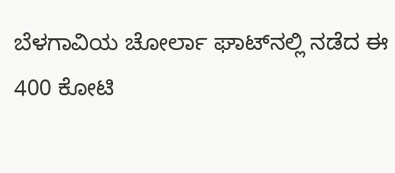ಬೆಳಗಾವಿಯ ಚೋರ್ಲಾ ಘಾಟ್‌ನಲ್ಲಿ ನಡೆದ ಈ 400 ಕೋಟಿ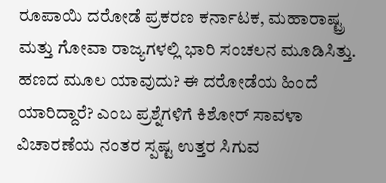ರೂಪಾಯಿ ದರೋಡೆ ಪ್ರಕರಣ ಕರ್ನಾಟಕ, ಮಹಾರಾಷ್ಟ್ರ ಮತ್ತು ಗೋವಾ ರಾಜ್ಯಗಳಲ್ಲಿ ಭಾರಿ ಸಂಚಲನ ಮೂಡಿಸಿತ್ತು. ಹಣದ ಮೂಲ ಯಾವುದು? ಈ ದರೋಡೆಯ ಹಿಂದೆ ಯಾರಿದ್ದಾರೆ? ಎಂಬ ಪ್ರಶ್ನೆಗಳಿಗೆ ಕಿಶೋರ್ ಸಾವಳಾ ವಿಚಾರಣೆಯ ನಂತರ ಸ್ಪಷ್ಟ ಉತ್ತರ ಸಿಗುವ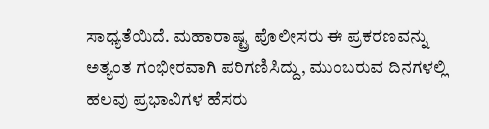ಸಾಧ್ಯತೆಯಿದೆ. ಮಹಾರಾಷ್ಟ್ರ ಪೊಲೀಸರು ಈ ಪ್ರಕರಣವನ್ನು ಅತ್ಯಂತ ಗಂಭೀರವಾಗಿ ಪರಿಗಣಿಸಿದ್ದು, ಮುಂಬರುವ ದಿನಗಳಲ್ಲಿ ಹಲವು ಪ್ರಭಾವಿಗಳ ಹೆಸರು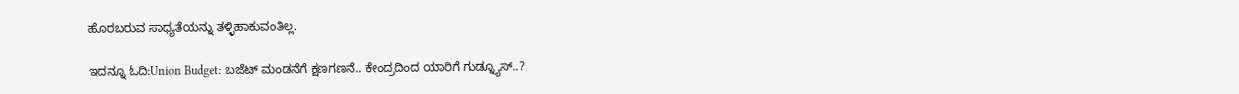ಹೊರಬರುವ ಸಾಧ್ಯತೆಯನ್ನು ತಳ್ಳಿಹಾಕುವಂತಿಲ್ಲ.

ಇದನ್ನೂ ಓದಿ:Union Budget: ಬಜೆಟ್ ಮಂಡನೆಗೆ ಕ್ಷಣಗಣನೆ.. ಕೇಂದ್ರದಿಂದ ಯಾರಿಗೆ ಗುಡ್ನ್ಯೂಸ್..?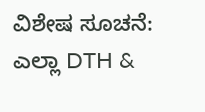ವಿಶೇಷ ಸೂಚನೆ: ಎಲ್ಲಾ DTH &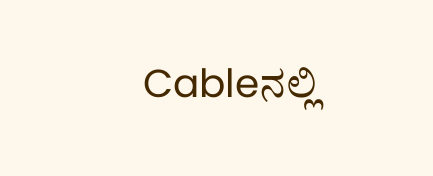Cableನಲ್ಲಿ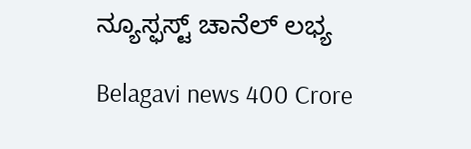ನ್ಯೂಸ್ಫಸ್ಟ್ ಚಾನೆಲ್ ಲಭ್ಯ

Belagavi news 400 Crore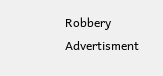Robbery
Advertisment